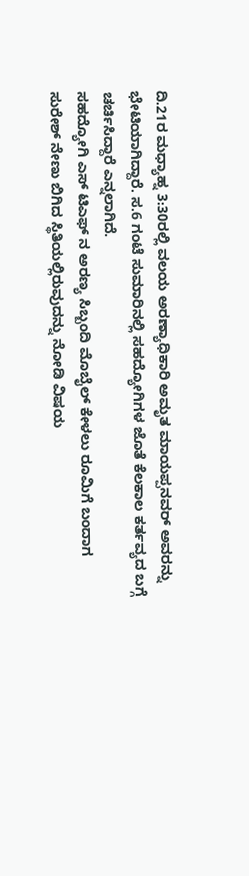ದಿ.21ರ ಮಧ್ಯಾಹ್ನ 3:30ರಲ್ಲಿ ವಲಯ ಅರಣ್ಯಾಧಿಕಾರಿ ಅಮೃತ ಮಾಯಪ್ಪನವರ್ ಅವರನ್ನು ಭೇಟಿಯಾಗಿದ್ದಾರೆ. ಸ.6 ಗಂಟೆ ಸುಮಾರಿನಲ್ಲಿ ಸಹದ್ಯೋಗಿಗಳ ಜೊತೆ ಕೆಲಕಾಲ ಕರ್ತವ್ಯದ ಬಗ್ಗೆ ಚರ್ಚಿಸಿದ್ದಾರೆ ಎನ್ನಲಾಗಿದೆ.
ಸಹದ್ಯೋಗಿ ಎಸ್ ಟಿಎಫ್ ನ ಅರಣ್ಯ ಸಿಬ್ಬಂದಿ ಮೊಬೈಲ್ ಕೇಳಲು ರೂಮಿಗೆ ಬಂದಾಗ ಸುರೇಶ್ ನೇಣು ಬಿಗಿದ ಸ್ಥಿತಿಯಲ್ಲಿರುವುದನ್ನು ನೋಡಿ ವಿಷಯ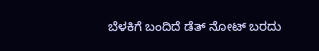ಬೆಳಕಿಗೆ ಬಂದಿದೆ ಡೆತ್ ನೋಟ್ ಬರದು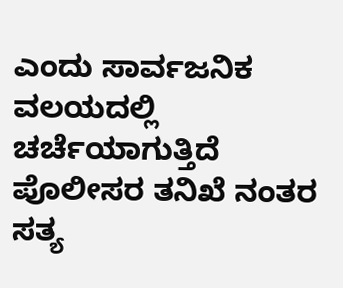ಎಂದು ಸಾರ್ವಜನಿಕ ವಲಯದಲ್ಲಿ ಚರ್ಚೆಯಾಗುತ್ತಿದೆ ಪೊಲೀಸರ ತನಿಖೆ ನಂತರ ಸತ್ಯ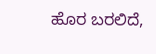ಹೊರ ಬರಲಿದೆ,